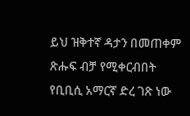ይህ ዝቅተኛ ዳታን በመጠቀም ጽሑፍ ብቻ የሚቀርብበት የቢቢሲ አማርኛ ድረ ገጽ ነው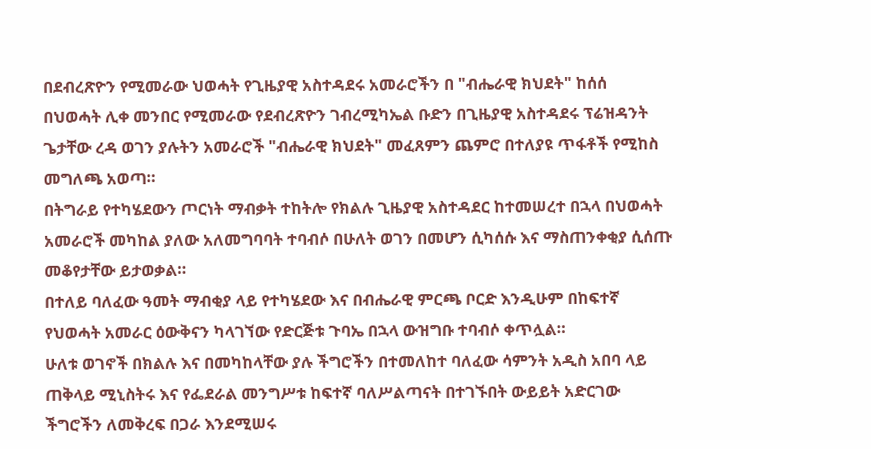በደብረጽዮን የሚመራው ህወሓት የጊዜያዊ አስተዳደሩ አመራሮችን በ "ብሔራዊ ክህደት" ከሰሰ
በህወሓት ሊቀ መንበር የሚመራው የደብረጽዮን ገብረሚካኤል ቡድን በጊዜያዊ አስተዳደሩ ፕሬዝዳንት ጌታቸው ረዳ ወገን ያሉትን አመራሮች "ብሔራዊ ክህደት" መፈጸምን ጨምሮ በተለያዩ ጥፋቶች የሚከስ መግለጫ አወጣ።
በትግራይ የተካሄደውን ጦርነት ማብቃት ተከትሎ የክልሉ ጊዜያዊ አስተዳደር ከተመሠረተ በኋላ በህወሓት አመራሮች መካከል ያለው አለመግባባት ተባብሶ በሁለት ወገን በመሆን ሲካሰሱ እና ማስጠንቀቂያ ሲሰጡ መቆየታቸው ይታወቃል።
በተለይ ባለፈው ዓመት ማብቂያ ላይ የተካሄደው እና በብሔራዊ ምርጫ ቦርድ እንዲሁም በከፍተኛ የህወሓት አመራር ዕውቅናን ካላገኘው የድርጅቱ ጉባኤ በኋላ ውዝግቡ ተባብሶ ቀጥሏል።
ሁለቱ ወገኖች በክልሉ እና በመካከላቸው ያሉ ችግሮችን በተመለከተ ባለፈው ሳምንት አዲስ አበባ ላይ ጠቅላይ ሚኒስትሩ እና የፌደራል መንግሥቱ ከፍተኛ ባለሥልጣናት በተገኙበት ውይይት አድርገው ችግሮችን ለመቅረፍ በጋራ እንደሚሠሩ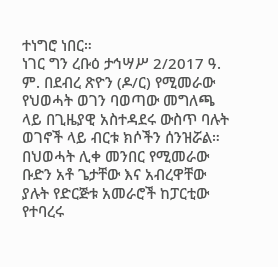ተነግሮ ነበር።
ነገር ግን ረቡዕ ታኅሣሥ 2/2017 ዓ. ም. በደብረ ጽዮን (ዶ/ር) የሚመራው የህወሓት ወገን ባወጣው መግለጫ ላይ በጊዜያዊ አስተዳደሩ ውስጥ ባሉት ወገኖች ላይ ብርቱ ክሶችን ሰንዝሯል።
በህወሓት ሊቀ መንበር የሚመራው ቡድን አቶ ጌታቸው እና አብረዋቸው ያሉት የድርጅቱ አመራሮች ከፓርቲው የተባረሩ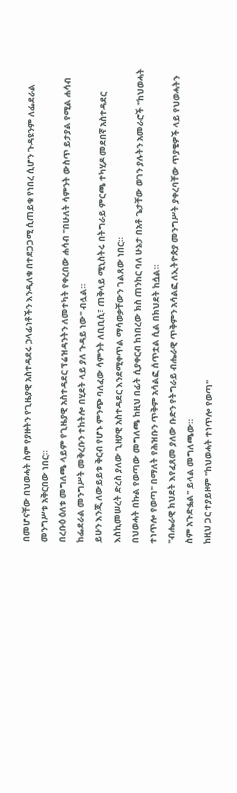በመሆናቸው በህወሓት ስም የያዙትን የጊዜያዊ አስተዳደሩ ኃላፊነቶችን እንዲለቁ በተደጋጋሚ ሲጠይቁ የነበረ ሲሆን ጉዳዩንም ለፌደራል መንግሥቱ አቅርበው ነበር።
በረቡዕ ዕለቱ መግለጫ ላይም የጊዜያዊ አስተዳደር ፕሬዝዳንትን ለመተካት የቀረበው ሐሳብ "በሁለት ሳምንት ውስጥ ይታያል የሚል ሐሳብ ከፌደራል መንግሥት መቅረቡን ተከትሎ በሂደት ላይ ያለ ጉዳይ ነው" ብሏል።
ይሁን እንጂ ለውይይቱ ቅርብ የሆኑ ምንጭ ባለፈው ሳምንት ለቢቢሲ፣ ጠቅላይ ሚኒስትሩ በትግራይ ምርጫ ተካሂዶ መደበኛ አስተዳደር እስኪመሠረት ድረስ ያለው ጊዘያዊ አስተዳደር እንደሚቀጥል ማሳወቃቸውን ገልጸው ነበር።
በህወሓት በኩል የወጣው መግለጫ ከዚህ በፊት ሲያቀርብ ከነበረው ክስ ጠንከር ባለ ሁኔታ በአቶ ጌታቸው ወገን ያሉትን አመራሮች "ከህወሓት ተነጥሎ የወጣ" በማለት የሕዝቡን ጥቅም አሳልፎ ሰጥቷል ሲል በክህደት ከሷል።
"ብሔራዊ ክህደት እየፈጸመ ያለው ቡድን የትግራይ ብሔራዊ ጥቅምን አሳልፎ ለኢትዮጵያ መንግሥት ያቀረባቸው ጥያቄዎች ላይ የህወሓትን ስም አጉድፏል" ይላል መግለጫው።
ከዚህ ጋር ተያይዞም "ከህወሓት ተነጥሎ የወጣ"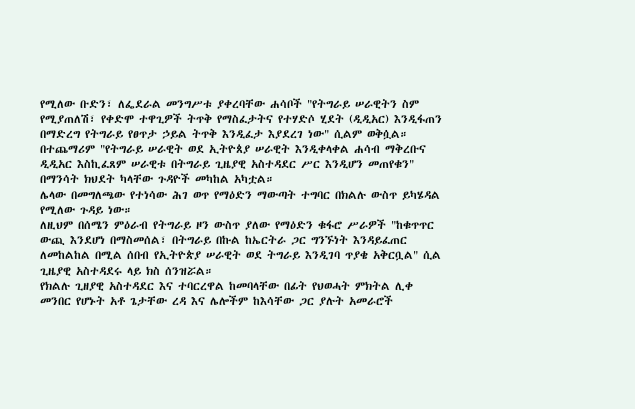የሚለው ቡድን፣ ለፌደራል መንግሥቱ ያቀረባቸው ሐሳቦች "የትግራይ ሠራዊትን ስም የሚያጠለሽ፣ የቀድሞ ተዋጊዎች ትጥቅ የማስፈታትና የተሃድሶ ሂደት (ዲዲአር) እንዲፋጠን በማድረግ የትግራይ የፀጥታ ኃይል ትጥቅ እንዲፈታ እያደረገ ነው" ሲልም ወቅሷል።
በተጨማሪም "የትግራይ ሠራዊት ወደ ኢትዮጰያ ሠራዊት እንዲቀላቀል ሐሳብ ማቅረቡና ዲዲአር እስኪፈጸም ሠራዊቱ በትግራይ ጊዜያዊ አስተዳደር ሥር እንዲሆን መጠየቁን" በማንሳት ክህደት ካላቸው ጉዳዮች መካከል አካቷል።
ሌላው በመግለጫው የተነሳው ሕገ ወጥ የማዕድን ማውጣት ተግባር በክልሉ ውስጥ ይካሄዳል የሚለው ጉዳይ ነው።
ለዚህም በሰሜን ምዕራብ የትግራይ ዞን ውስጥ ያለው የማዕድን ቁፋሮ ሥራዎች "ከቁጥጥር ውጪ እንደሆነ በማስመሰል፣ በትግራይ በኩል ከኤርትራ ጋር ግንኙነት እንዳይፈጠር ለመከልከል በሚል ሰበብ የኢትዮጵያ ሠራዊት ወደ ትግራይ እንዲገባ ጥያቄ አቅርቧል" ሲል ጊዜያዊ አስተዳደሩ ላይ ክስ ሰንዝሯል።
የክልሉ ጊዘያዊ አስተዳደር እና ተባርረዋል ከመባላቸው በፊት የህወሓት ምክትል ሊቀ መንበር የሆኑት አቶ ጌታቸው ረዳ እና ሌሎችም ከእሳቸው ጋር ያሉት አመራሮች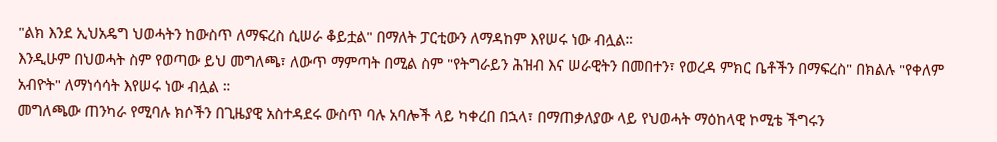"ልክ እንደ ኢህአዴግ ህወሓትን ከውስጥ ለማፍረስ ሲሠራ ቆይቷል" በማለት ፓርቲውን ለማዳከም እየሠሩ ነው ብሏል።
እንዲሁም በህወሓት ስም የወጣው ይህ መግለጫ፣ ለውጥ ማምጣት በሚል ስም "የትግራይን ሕዝብ እና ሠራዊትን በመበተን፣ የወረዳ ምክር ቤቶችን በማፍረስ" በክልሉ "የቀለም አብዮት" ለማነሳሳት እየሠሩ ነው ብሏል ።
መግለጫው ጠንካራ የሚባሉ ክሶችን በጊዜያዊ አስተዳደሩ ውስጥ ባሉ አባሎች ላይ ካቀረበ በኋላ፣ በማጠቃለያው ላይ የህወሓት ማዕከላዊ ኮሚቴ ችግሩን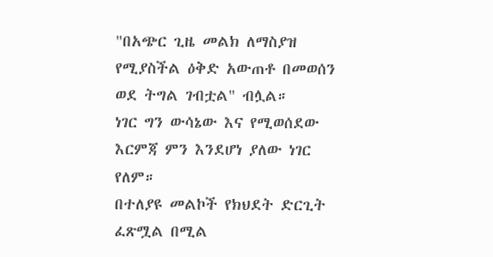"በአጭር ጊዜ መልክ ለማስያዝ የሚያስችል ዕቅድ አውጠቶ በመወሰን ወደ ትግል ገብቷል" ብሏል።
ነገር ግን ውሳኔው እና የሚወሰደው እርምጃ ምን እንደሆነ ያለው ነገር የለም።
በተለያዩ መልኮች የክህደት ድርጊት ፈጽሟል በሚል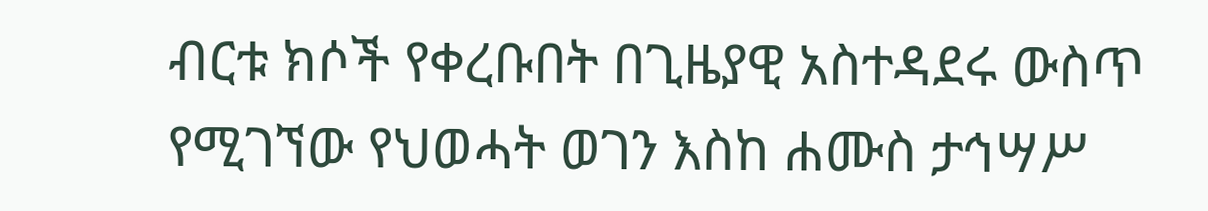ብርቱ ክሶች የቀረቡበት በጊዜያዊ አስተዳደሩ ውስጥ የሚገኘው የህወሓት ወገን እስከ ሐሙስ ታኅሣሥ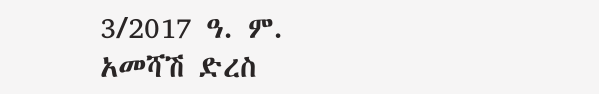3/2017 ዓ. ም. አመሻሽ ድረስ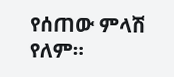የሰጠው ምላሽ የለም።